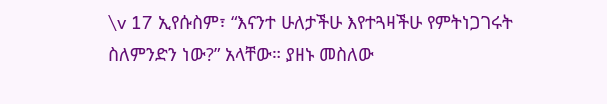\v 17 ኢየሱስም፣ “እናንተ ሁለታችሁ እየተጓዛችሁ የምትነጋገሩት ስለምንድን ነው?” አላቸው። ያዘኑ መስለው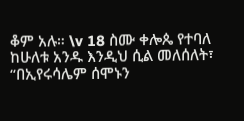ቆም አሉ። \v 18 ስሙ ቀሎጴ የተባለ ከሁለቱ አንዱ እንዲህ ሲል መለሰለት፣ “በኢየሩሳሌም ሰሞኑን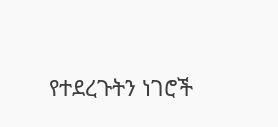የተደረጉትን ነገሮች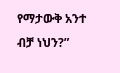የማታውቅ አንተ ብቻ ነህን?”